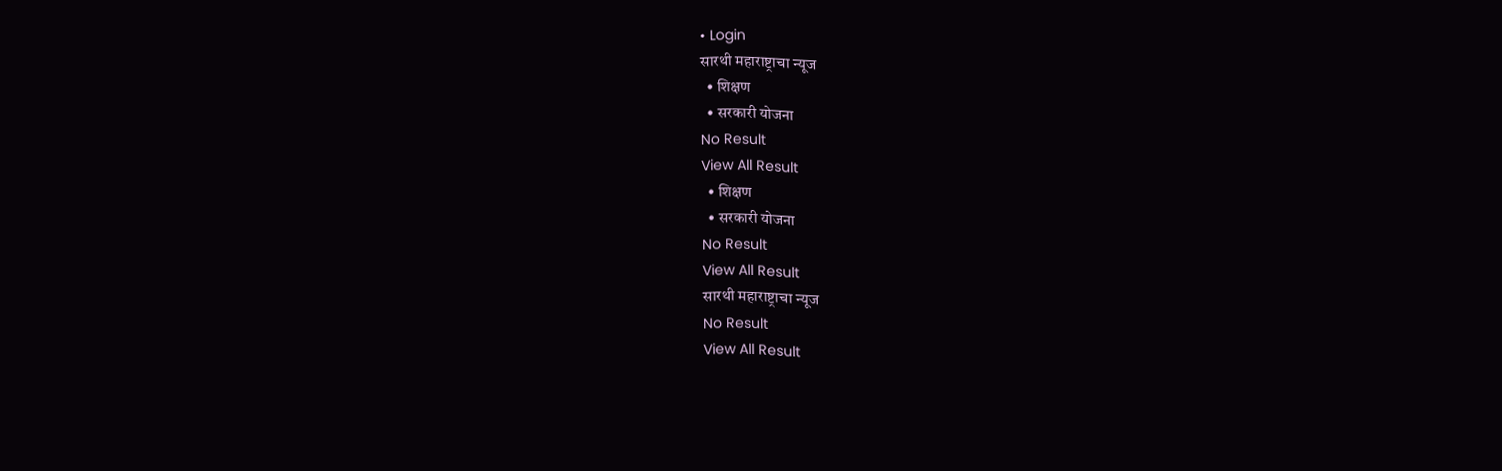• Login
सारथी महाराष्ट्राचा न्यूज
  • शिक्षण
  • सरकारी योजना
No Result
View All Result
  • शिक्षण
  • सरकारी योजना
No Result
View All Result
सारथी महाराष्ट्राचा न्यूज
No Result
View All Result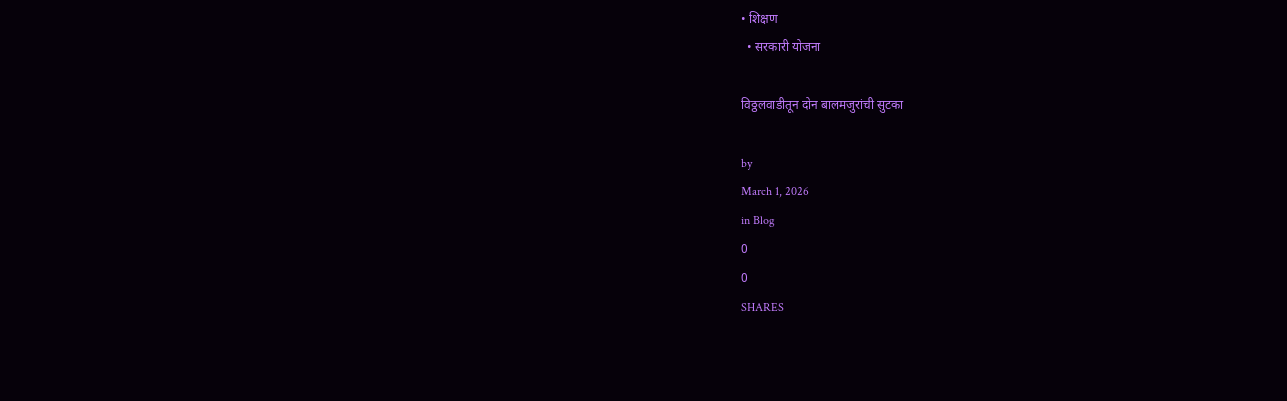• शिक्षण
  • सरकारी योजना

विठ्ठलवाडीतून दोन बालमजुरांची सुटका

by
March 1, 2026
in Blog
0
0
SHARES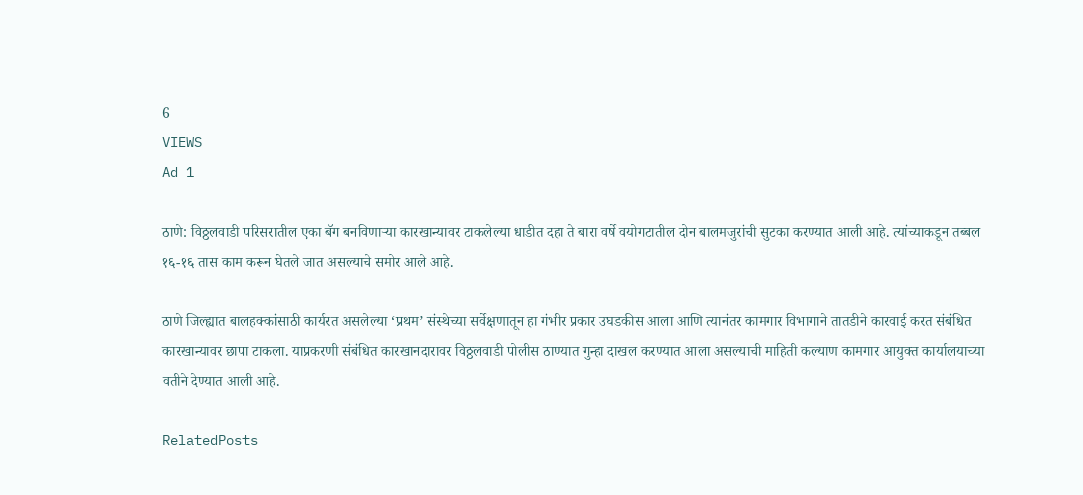6
VIEWS
Ad 1

ठाणे: विठ्ठलवाडी परिसरातील एका बॅग बनविणाऱ्या कारखान्यावर टाकलेल्या धाडीत दहा ते बारा वर्षे वयोगटातील दोन बालमजुरांची सुटका करण्यात आली आहे. त्यांच्याकडून तब्बल १६-१६ तास काम करून घेतले जात असल्याचे समोर आले आहे.

ठाणे जिल्ह्यात बालहक्कांसाठी कार्यरत असलेल्या ‘प्रथम’ संस्थेच्या सर्वेक्षणातून हा गंभीर प्रकार उघडकीस आला आणि त्यानंतर कामगार विभागाने तातडीने कारवाई करत संबंधित कारखान्यावर छापा टाकला. याप्रकरणी संबंधित कारखानदारावर विठ्ठलवाडी पोलीस ठाण्यात गुन्हा दाखल करण्यात आला असल्याची माहिती कल्याण कामगार आयुक्त कार्यालयाच्या वतीने देण्यात आली आहे.

RelatedPosts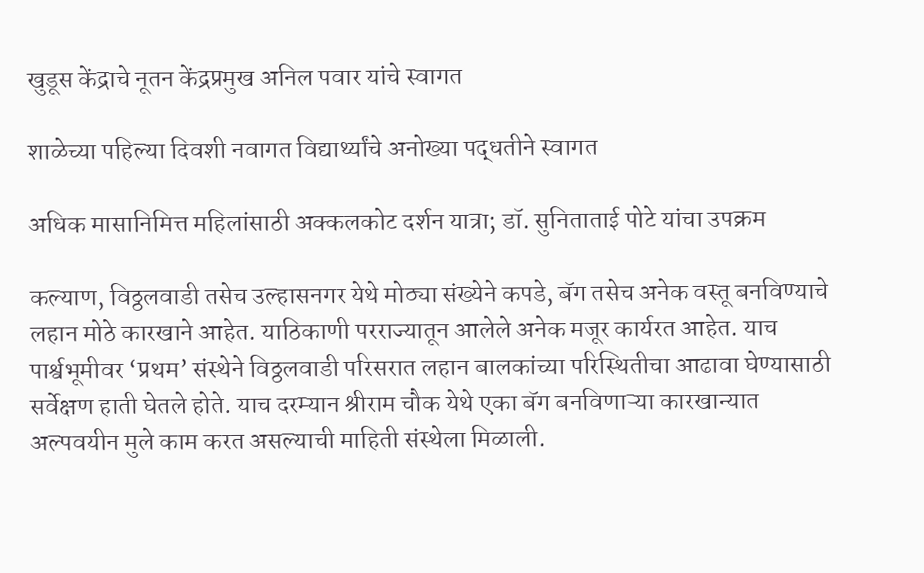खुडूस केंद्राचे नूतन केंद्रप्रमुख अनिल पवार यांचे स्वागत

शाळेच्या पहिल्या दिवशी नवागत विद्यार्थ्यांचे अनोख्या पद्धतीने स्वागत

अधिक मासानिमित्त महिलांसाठी अक्कलकोट दर्शन यात्रा; डॉ. सुनिताताई पोटे यांचा उपक्रम

कल्याण, विठ्ठलवाडी तसेच उल्हासनगर येथे मोठ्या संख्येने कपडे, बॅग तसेच अनेक वस्तू बनविण्याचे लहान मोठे कारखाने आहेत. याठिकाणी परराज्यातून आलेले अनेक मजूर कार्यरत आहेत. याच पार्श्वभूमीवर ‘प्रथम’ संस्थेने विठ्ठलवाडी परिसरात लहान बालकांच्या परिस्थितीचा आढावा घेण्यासाठी सर्वेक्षण हाती घेतले होते. याच दरम्यान श्रीराम चौक येथे एका बॅग बनविणाऱ्या कारखान्यात अल्पवयीन मुले काम करत असल्याची माहिती संस्थेला मिळाली.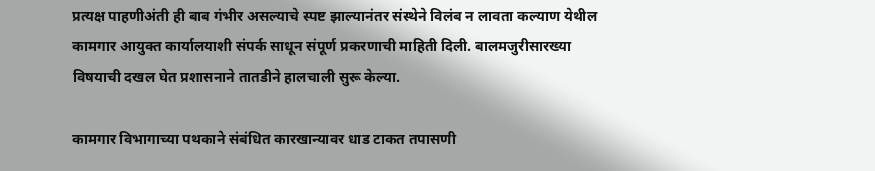प्रत्यक्ष पाहणीअंती ही बाब गंभीर असल्याचे स्पष्ट झाल्यानंतर संस्थेने विलंब न लावता कल्याण येथील कामगार आयुक्त कार्यालयाशी संपर्क साधून संपूर्ण प्रकरणाची माहिती दिली. बालमजुरीसारख्या विषयाची दखल घेत प्रशासनाने तातडीने हालचाली सुरू केल्या.

कामगार विभागाच्या पथकाने संबंधित कारखान्यावर धाड टाकत तपासणी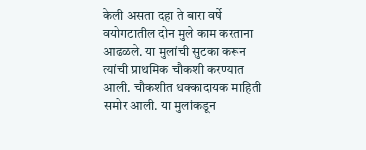केली असता दहा ते बारा वर्षे वयोगटातील दोन मुले काम करताना आढळले. या मुलांची सुटका करून त्यांची प्राथमिक चौकशी करण्यात आली. चौकशीत धक्कादायक माहिती समोर आली. या मुलांकडून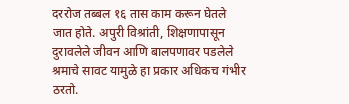दररोज तब्बल १६ तास काम करून घेतले जात होते. अपुरी विश्रांती, शिक्षणापासून दुरावलेले जीवन आणि बालपणावर पडलेले श्रमाचे सावट यामुळे हा प्रकार अधिकच गंभीर ठरतो.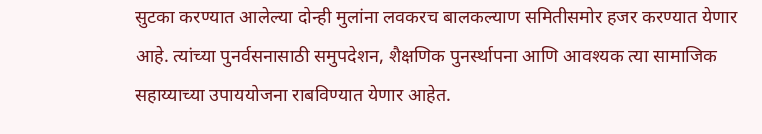सुटका करण्यात आलेल्या दोन्ही मुलांना लवकरच बालकल्याण समितीसमोर हजर करण्यात येणार आहे. त्यांच्या पुनर्वसनासाठी समुपदेशन, शैक्षणिक पुनर्स्थापना आणि आवश्यक त्या सामाजिक सहाय्याच्या उपाययोजना राबविण्यात येणार आहेत.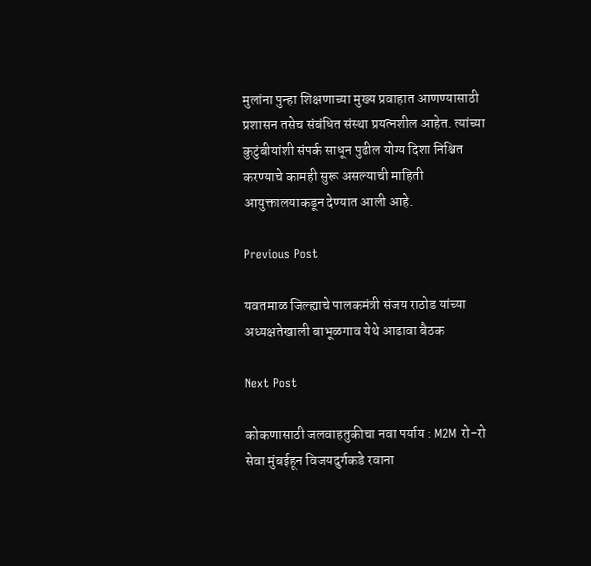मुलांना पुन्हा शिक्षणाच्या मुख्य प्रवाहात आणण्यासाठी प्रशासन तसेच संबंधित संस्था प्रयत्नशील आहेत. त्यांच्या कुटुंबीयांशी संपर्क साधून पुढील योग्य दिशा निश्चित करण्याचे कामही सुरू असल्याची माहिती आयुक्तालयाकडून देण्यात आली आहे.

Previous Post

यवतमाळ जिल्ह्याचे पालकमंत्री संजय राठोड यांच्या अध्यक्षतेखाली बाभूळगाव येथे आढावा बैठक

Next Post

कोकणासाठी जलवाहतुकीचा नवा पर्याय : M2M रो-रो सेवा मुंबईहून विजयदुर्गकडे रवाना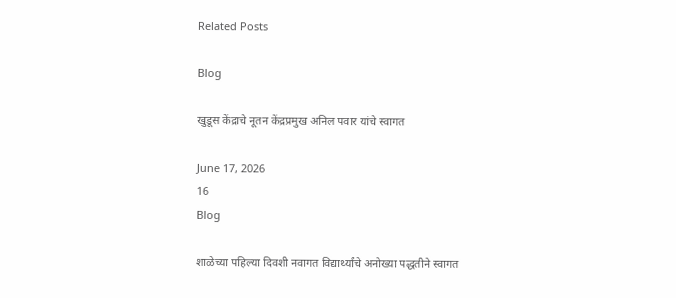Related Posts

Blog

खुडूस केंद्राचे नूतन केंद्रप्रमुख अनिल पवार यांचे स्वागत

June 17, 2026
16
Blog

शाळेच्या पहिल्या दिवशी नवागत विद्यार्थ्यांचे अनोख्या पद्धतीने स्वागत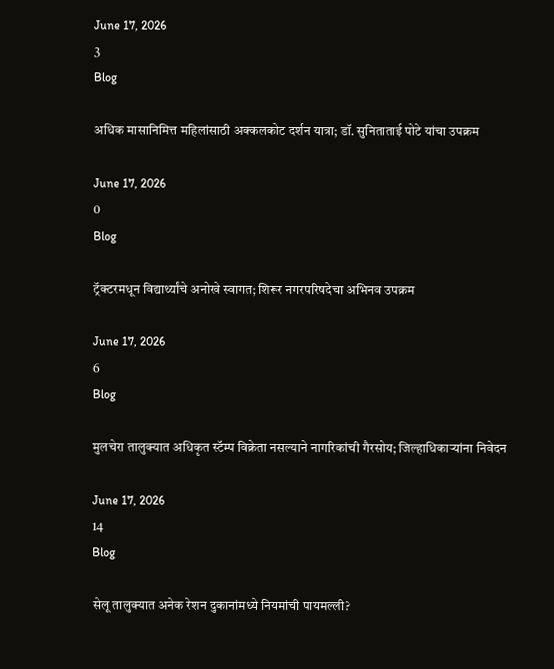June 17, 2026
3
Blog

अधिक मासानिमित्त महिलांसाठी अक्कलकोट दर्शन यात्रा; डॉ. सुनिताताई पोटे यांचा उपक्रम

June 17, 2026
0
Blog

ट्रॅक्टरमधून विद्यार्थ्यांचे अनोखे स्वागत; शिरूर नगरपरिषदेचा अभिनव उपक्रम

June 17, 2026
6
Blog

मुलचेरा तालुक्यात अधिकृत स्टॅम्प विक्रेता नसल्याने नागरिकांची गैरसोय; जिल्हाधिकाऱ्यांना निवेदन

June 17, 2026
14
Blog

सेलू तालुक्यात अनेक रेशन दुकानांमध्ये नियमांची पायमल्ली?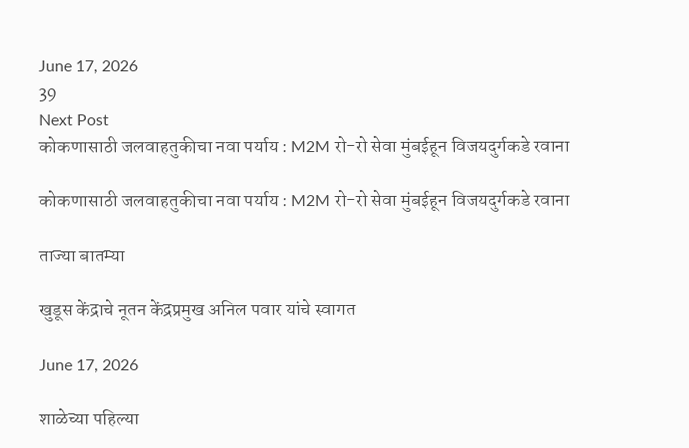June 17, 2026
39
Next Post
कोकणासाठी जलवाहतुकीचा नवा पर्याय : M2M रो-रो सेवा मुंबईहून विजयदुर्गकडे रवाना

कोकणासाठी जलवाहतुकीचा नवा पर्याय : M2M रो-रो सेवा मुंबईहून विजयदुर्गकडे रवाना

ताज्या बातम्या

खुडूस केंद्राचे नूतन केंद्रप्रमुख अनिल पवार यांचे स्वागत

June 17, 2026

शाळेच्या पहिल्या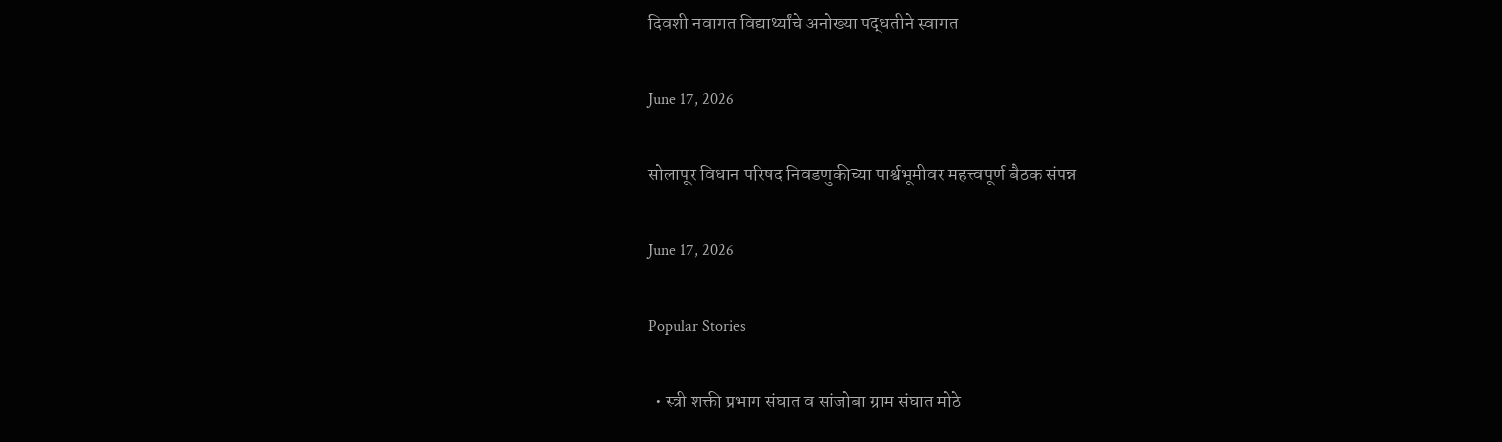दिवशी नवागत विद्यार्थ्यांचे अनोख्या पद्धतीने स्वागत

June 17, 2026

सोलापूर विधान परिषद निवडणुकीच्या पार्श्वभूमीवर महत्त्वपूर्ण बैठक संपन्न

June 17, 2026

Popular Stories

  • स्त्री शक्ती प्रभाग संघात व सांजोबा ग्राम संघात मोठे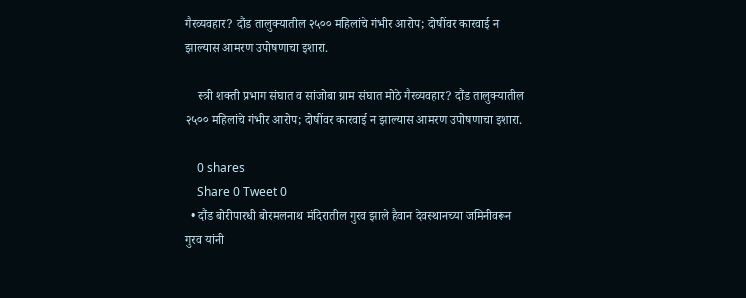गैरव्यवहार? दौंड तालुक्यातील २५०० महिलांचे गंभीर आरोप; दोषींवर कारवाई न झाल्यास आमरण उपोषणाचा इशारा.

    स्त्री शक्ती प्रभाग संघात व सांजोबा ग्राम संघात मोठे गैरव्यवहार? दौंड तालुक्यातील २५०० महिलांचे गंभीर आरोप; दोषींवर कारवाई न झाल्यास आमरण उपोषणाचा इशारा.

    0 shares
    Share 0 Tweet 0
  • दौंड बोरीपारधी बोरमलनाथ मंदिरातील गुरव झाले हैवान देवस्थानच्या जमिनीवरून गुरव यांनी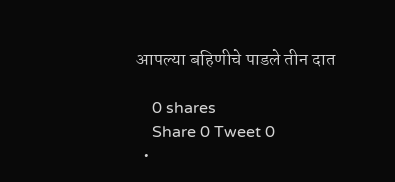आपल्या बहिणीचे पाडले तीन दात

    0 shares
    Share 0 Tweet 0
  •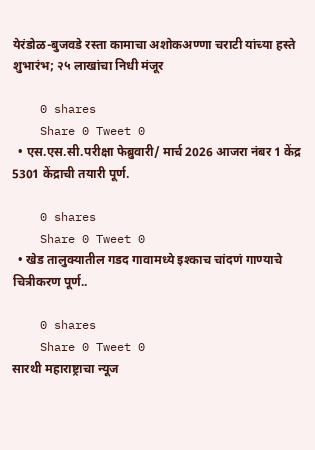येरंडोळ-बुजवडे रस्ता कामाचा अशोकअण्णा चराटी यांच्या हस्ते शुभारंभ; २५ लाखांचा निधी मंजूर

    0 shares
    Share 0 Tweet 0
  • एस.एस.सी.परीक्षा फेब्रुवारी/ मार्च 2026 आजरा नंबर 1 केंद्र 5301 केंद्राची तयारी पूर्ण.

    0 shares
    Share 0 Tweet 0
  • खेड तालुक्यातील गडद गावामध्ये इश्काच चांदणं गाण्याचे चित्रीकरण पूर्ण..

    0 shares
    Share 0 Tweet 0
सारथी महाराष्ट्राचा न्यूज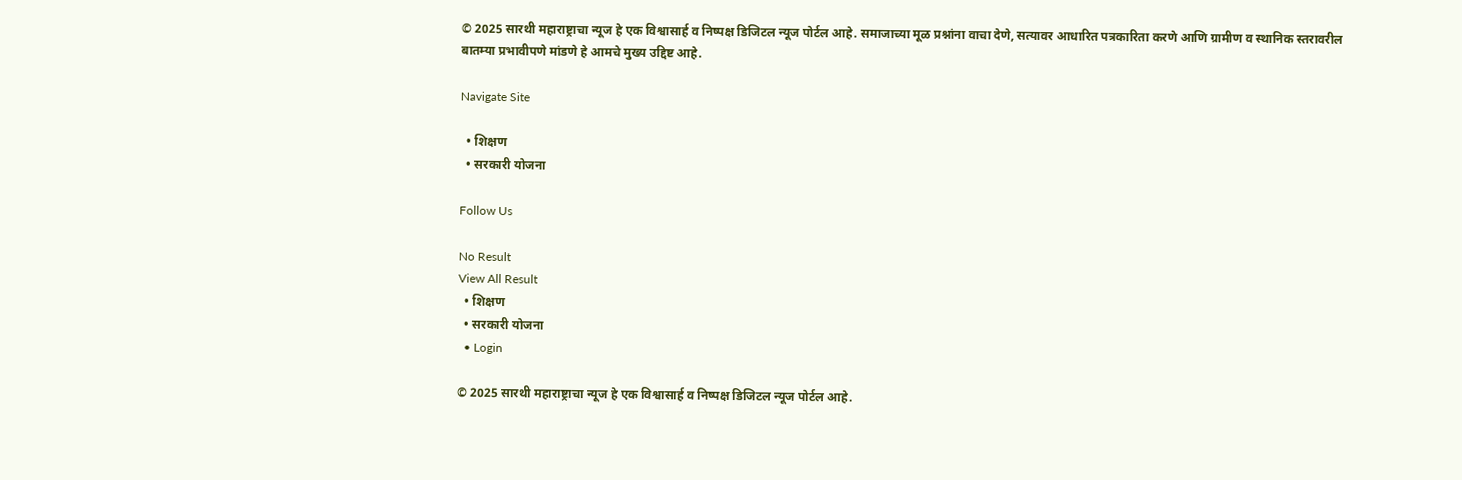© 2025 सारथी महाराष्ट्राचा न्यूज हे एक विश्वासार्ह व निष्पक्ष डिजिटल न्यूज पोर्टल आहे. समाजाच्या मूळ प्रश्नांना वाचा देणे, सत्यावर आधारित पत्रकारिता करणे आणि ग्रामीण व स्थानिक स्तरावरील बातम्या प्रभावीपणे मांडणे हे आमचे मुख्य उद्दिष्ट आहे.

Navigate Site

  • शिक्षण
  • सरकारी योजना

Follow Us

No Result
View All Result
  • शिक्षण
  • सरकारी योजना
  • Login

© 2025 सारथी महाराष्ट्राचा न्यूज हे एक विश्वासार्ह व निष्पक्ष डिजिटल न्यूज पोर्टल आहे.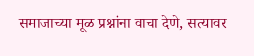समाजाच्या मूळ प्रश्नांना वाचा देणे, सत्यावर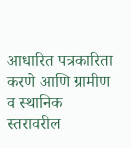आधारित पत्रकारिता करणे आणि ग्रामीण व स्थानिक स्तरावरील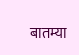बातम्या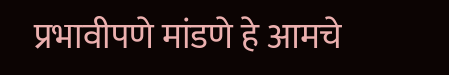प्रभावीपणे मांडणे हे आमचे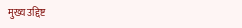मुख्य उद्दिष्ट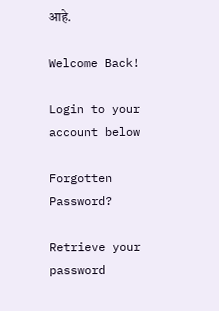आहे.

Welcome Back!

Login to your account below

Forgotten Password?

Retrieve your password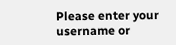Please enter your username or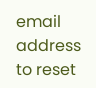email address to reset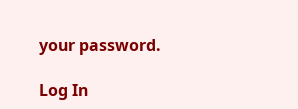your password.

Log In